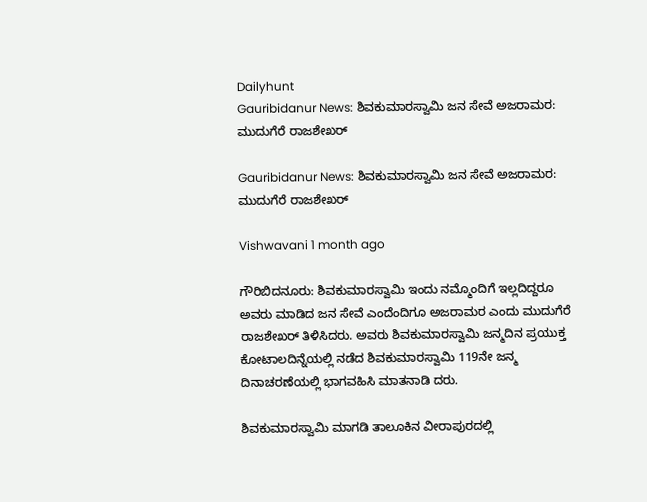Dailyhunt
Gauribidanur News: ಶಿವಕುಮಾರಸ್ವಾಮಿ ಜನ ಸೇವೆ ಅಜರಾಮರ: ಮುದುಗೆರೆ ರಾಜಶೇಖರ್

Gauribidanur News: ಶಿವಕುಮಾರಸ್ವಾಮಿ ಜನ ಸೇವೆ ಅಜರಾಮರ: ಮುದುಗೆರೆ ರಾಜಶೇಖರ್

Vishwavani 1 month ago

ಗೌರಿಬಿದನೂರು: ಶಿವಕುಮಾರಸ್ವಾಮಿ ಇಂದು ನಮ್ಮೊಂದಿಗೆ ಇಲ್ಲದಿದ್ದರೂ ಅವರು ಮಾಡಿದ ಜನ ಸೇವೆ ಎಂದೆಂದಿಗೂ ಅಜರಾಮರ ಎಂದು ಮುದುಗೆರೆ ರಾಜಶೇಖರ್ ತಿಳಿಸಿದರು. ಅವರು ಶಿವಕುಮಾರಸ್ವಾಮಿ ಜನ್ಮದಿನ ಪ್ರಯುಕ್ತ ಕೋಟಾಲದಿನ್ನೆಯಲ್ಲಿ ನಡೆದ ಶಿವಕುಮಾರಸ್ವಾಮಿ 119ನೇ ಜನ್ಮ ದಿನಾಚರಣೆಯಲ್ಲಿ ಭಾಗವಹಿಸಿ ಮಾತನಾಡಿ ದರು.

ಶಿವಕುಮಾರಸ್ವಾಮಿ ಮಾಗಡಿ ತಾಲೂಕಿನ ವೀರಾಪುರದಲ್ಲಿ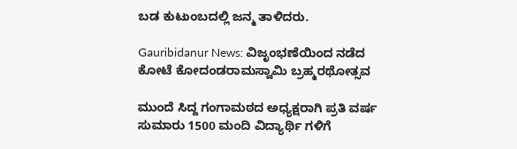ಬಡ ಕುಟುಂಬದಲ್ಲಿ ಜನ್ಮ ತಾಳಿದರು.

Gauribidanur News: ವಿಜೃಂಭಣೆಯಿಂದ ನಡೆದ ಕೋಟೆ ಕೋದಂಡರಾಮಸ್ವಾಮಿ ಬ್ರಹ್ಮರಥೋತ್ಸವ

ಮುಂದೆ ಸಿದ್ದ ಗಂಗಾಮಠದ ಅಧ್ಯಕ್ಷರಾಗಿ ಪ್ರತಿ ವರ್ಷ ಸುಮಾರು 1500 ಮಂದಿ ವಿದ್ಯಾರ್ಥಿ ಗಳಿಗೆ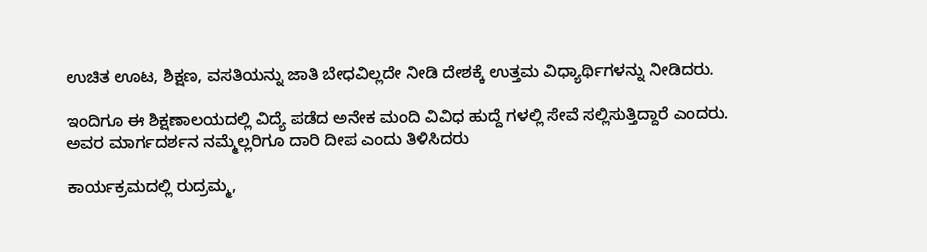ಉಚಿತ ಊಟ, ಶಿಕ್ಷಣ, ವಸತಿಯನ್ನು ಜಾತಿ ಬೇಧವಿಲ್ಲದೇ ನೀಡಿ ದೇಶಕ್ಕೆ ಉತ್ತಮ ವಿಧ್ಯಾರ್ಥಿಗಳನ್ನು ನೀಡಿದರು.

ಇಂದಿಗೂ ಈ ಶಿಕ್ಷಣಾಲಯದಲ್ಲಿ ವಿದ್ಯೆ ಪಡೆದ ಅನೇಕ ಮಂದಿ ವಿವಿಧ ಹುದ್ದೆ ಗಳಲ್ಲಿ ಸೇವೆ ಸಲ್ಲಿಸುತ್ತಿದ್ದಾರೆ ಎಂದರು. ಅವರ ಮಾರ್ಗದರ್ಶನ ನಮ್ಮೆಲ್ಲರಿಗೂ ದಾರಿ ದೀಪ ಎಂದು ತಿಳಿಸಿದರು

ಕಾರ್ಯಕ್ರಮದಲ್ಲಿ ರುದ್ರಮ್ಮ,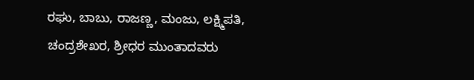ರಘು, ಬಾಬು, ರಾಜಣ್ಣ, ಮಂಜು, ಲಕ್ಷ್ಮಿಪತಿ, ಚಂದ್ರಶೇಖರ, ಶ್ರೀಧರ ಮುಂತಾದವರು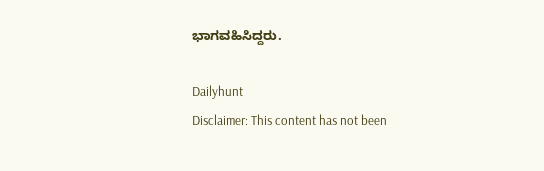ಭಾಗವಹಿಸಿದ್ದರು.

Dailyhunt
Disclaimer: This content has not been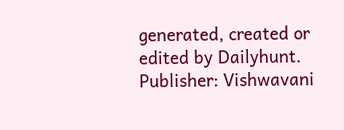generated, created or edited by Dailyhunt. Publisher: Vishwavani